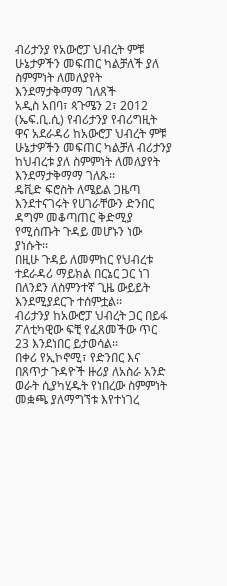ብሪታንያ የአውሮፓ ህብረት ምቹ ሁኔታዎችን መፍጠር ካልቻለች ያለ ስምምነት ለመለያየት እንደማታቅማማ ገለጸች
አዲስ አበባ፣ ጳጉሜን 2፣ 2012 (ኤፍ.ቢ.ሲ) የብሪታንያ የብሪግዚት ዋና አደራዳሪ ከአውሮፓ ህብረት ምቹ ሁኔታዎችን መፍጠር ካልቻለ ብሪታንያ ከህብረቱ ያለ ስምምነት ለመለያየት እንደማታቅማማ ገለጹ፡፡
ዴቪድ ፍሮስት ለሜይል ጋዜጣ እንደተናገሩት የሀገራቸውን ድንበር ዳግም መቆጣጠር ቅድሚያ የሚሰጡት ጉዳይ መሆኑን ነው ያነሱት፡፡
በዚሁ ጉዳይ ለመምከር የህብረቱ ተደራዳሪ ማይክል በርኔር ጋር ነገ በለንደን ለስምንተኛ ጊዜ ውይይት እንደሚያደርጉ ተሰምቷል፡፡
ብሪታንያ ከአውሮፓ ህብረት ጋር በይፋ ፖለቲካዊው ፍቺ የፈጸመችው ጥር 23 እንደነበር ይታወሳል፡፡
በቀሪ የኢኮኖሚ፣ የድንበር እና በጸጥታ ጉዳዮች ዙሪያ ለአስራ አንድ ወራት ሲያካሂዱት የነበረው ስምምነት መቋጫ ያለማግኘቱ እየተነገረ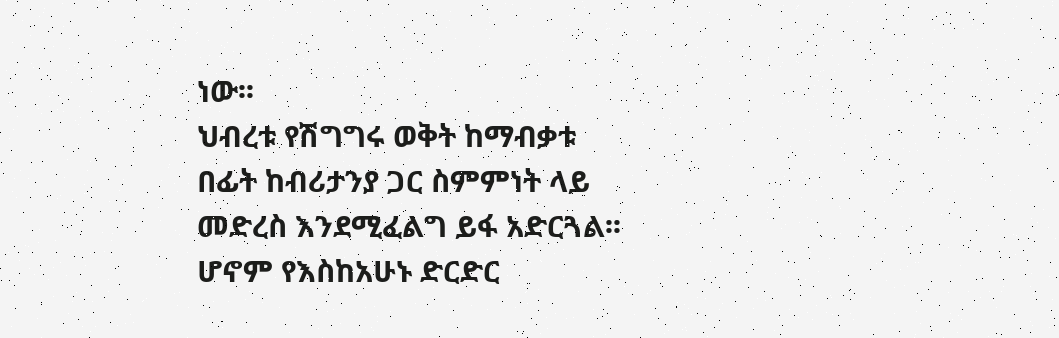ነው፡፡
ህብረቱ የሽግግሩ ወቅት ከማብቃቱ በፊት ከብሪታንያ ጋር ስምምነት ላይ መድረስ እንደሚፈልግ ይፋ አድርጓል፡፡
ሆኖም የእስከአሁኑ ድርድር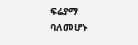ፍሬያማ ባለመሆኑ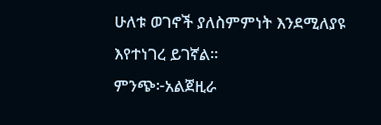ሁለቱ ወገኖች ያለስምምነት እንደሚለያዩ እየተነገረ ይገኛል፡፡
ምንጭ፦አልጀዚራ